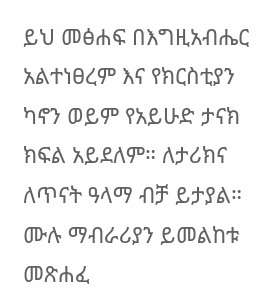ይህ መፅሐፍ በእግዚአብሔር አልተነፀረም እና የክርስቲያን ካኖን ወይም የአይሁድ ታናክ ክፍል አይደለም። ለታሪክና ለጥናት ዓላማ ብቻ ይታያል። ሙሉ ማብራሪያን ይመልከቱ መጽሐፈ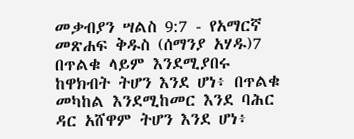መቃብያን ሣልስ 9:7 - የአማርኛ መጽሐፍ ቅዱስ (ሰማንያ አሃዱ)7 በጥልቁ ላይም እንደሚያበሩ ከዋክብት ትሆን እንደ ሆነ፥ በጥልቁ መካከል እንደሚከመር እንደ ባሕር ዳር አሸዋም ትሆን እንደ ሆነ፥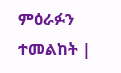ምዕራፉን ተመልከት |